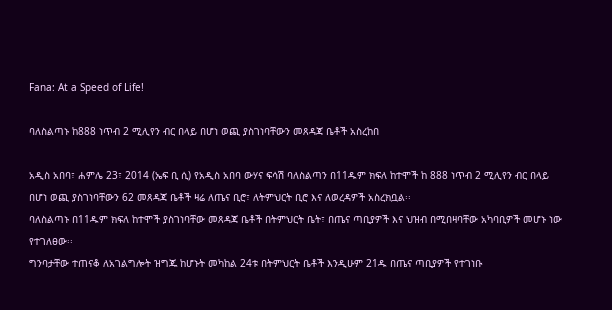Fana: At a Speed of Life!

ባለስልጣኑ ከ888 ነጥብ 2 ሚሊየን ብር በላይ በሆነ ወጪ ያስገነባቸውን መጸዳጃ ቤቶች አስረከበ

አዲስ አበባ፣ ሐምሌ 23፣ 2014 (ኤፍ ቢ ሲ) የአዲስ አበባ ውሃና ፍሳሽ ባለስልጣን በ11ዱም ክፍለ ከተሞች ከ 888 ነጥብ 2 ሚሊየን ብር በላይ በሆነ ወጪ ያስገነባቸውን 62 መጸዳጃ ቤቶች ዛሬ ለጤና ቢሮ፣ ለትምህርት ቢሮ እና ለወረዳዎች አስረክቧል፡፡
ባለስልጣኑ በ11ዱም ክፍለ ከተሞች ያስገነባቸው መጸዳጃ ቤቶች በትምህርት ቤት፣ በጤና ጣቢያዎች እና ህዝብ በሚበዛባቸው አካባቢዎች መሆኑ ነው የተገለፀው፡፡
ግንባታቸው ተጠናቆ ለአገልግሎት ዝግጁ ከሆኑት መካከል 24ቱ በትምህርት ቤቶች እንዲሁም 21ዱ በጤና ጣቢያዎች የተገነቡ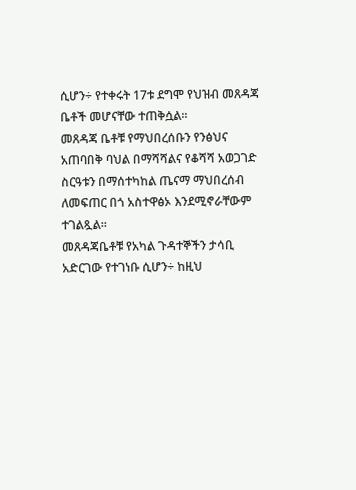ሲሆን÷ የተቀሩት 17ቱ ደግሞ የህዝብ መጸዳጃ ቤቶች መሆናቸው ተጠቅሷል፡፡
መጸዳጃ ቤቶቹ የማህበረሰቡን የንፅህና አጠባበቅ ባህል በማሻሻልና የቆሻሻ አወጋገድ ስርዓቱን በማሰተካከል ጤናማ ማህበረሰብ ለመፍጠር በጎ አስተዋፅኦ እንደሚኖራቸውም ተገልጿል፡፡
መጸዳጃቤቶቹ የአካል ጉዳተኞችን ታሳቢ አድርገው የተገነቡ ሲሆን÷ ከዚህ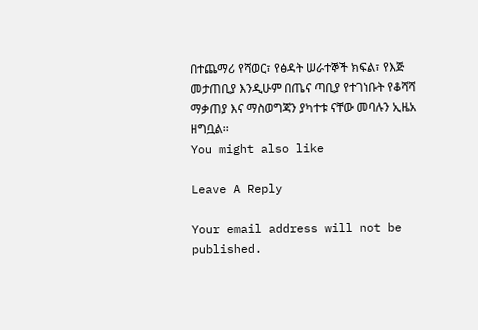በተጨማሪ የሻወር፣ የፅዳት ሠራተኞች ክፍል፣ የእጅ መታጠቢያ እንዲሁም በጤና ጣቢያ የተገነቡት የቆሻሻ ማቃጠያ እና ማስወግጃን ያካተቱ ናቸው መባሉን ኢዜአ ዘግቧል፡፡
You might also like

Leave A Reply

Your email address will not be published.